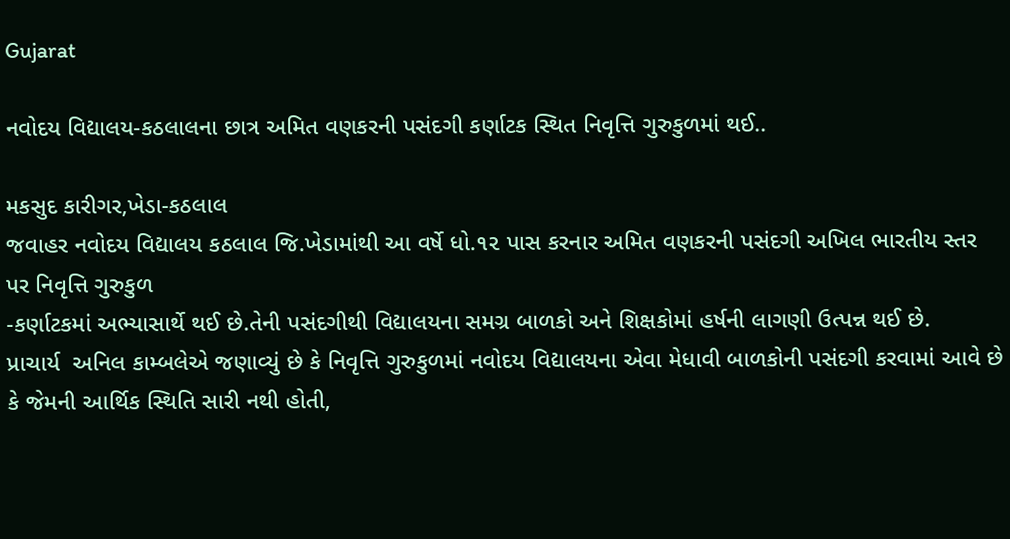Gujarat

નવોદય વિદ્યાલય-કઠલાલના છાત્ર અમિત વણકરની પસંદગી કર્ણાટક સ્થિત નિવૃત્તિ ગુરુકુળમાં થઈ..

મકસુદ કારીગર,ખેડા-કઠલાલ
જવાહર નવોદય વિદ્યાલય કઠલાલ જિ.ખેડામાંથી આ વર્ષે ધો.૧૨ પાસ કરનાર અમિત વણકરની પસંદગી અખિલ ભારતીય સ્તર પર નિવૃત્તિ ગુરુકુળ
-કર્ણાટકમાં અભ્યાસાર્થે થઈ છે.તેની પસંદગીથી વિદ્યાલયના સમગ્ર બાળકો અને શિક્ષકોમાં હર્ષની લાગણી ઉત્પન્ન થઈ છે.
પ્રાચાર્ય  અનિલ કામ્બલેએ જણાવ્યું છે કે નિવૃત્તિ ગુરુકુળમાં નવોદય વિદ્યાલયના એવા મેધાવી બાળકોની પસંદગી કરવામાં આવે છે કે જેમની આર્થિક સ્થિતિ સારી નથી હોતી,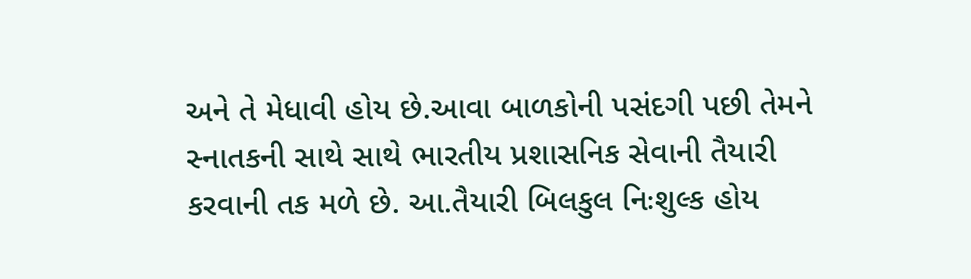અને તે મેધાવી હોય છે.આવા બાળકોની પસંદગી પછી તેમને સ્નાતકની સાથે સાથે ભારતીય પ્રશાસનિક સેવાની તૈયારી કરવાની તક મળે છે. આ.તૈયારી બિલકુલ નિઃશુલ્ક હોય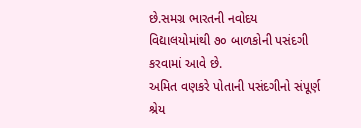છે.સમગ્ર ભારતની નવોદય વિદ્યાલયોમાંથી ૭૦ બાળકોની પસંદગી કરવામાં આવે છે.
અમિત વણકરે પોતાની પસંદગીનો સંપૂર્ણ શ્રેય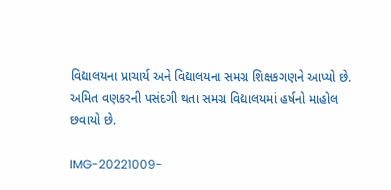વિદ્યાલયના પ્રાચાર્ય અને વિદ્યાલયના સમગ્ર શિક્ષકગણને આપ્યો છે. અમિત વણકરની પસંદગી થતા સમગ્ર વિદ્યાલયમાં હર્ષનો માહોલ
છવાયો છે.

IMG-20221009-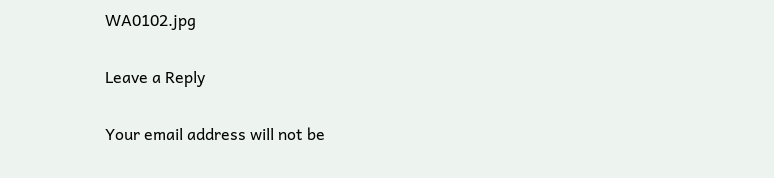WA0102.jpg

Leave a Reply

Your email address will not be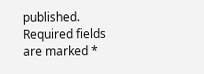published. Required fields are marked *